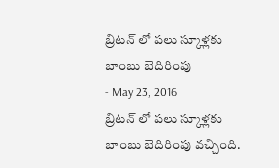బ్రిటన్ లో పలు స్కూళ్లకు బాంబు బెదిరింపు
- May 23, 2016
బ్రిటన్ లో పలు స్కూళ్లకు బాంబు బెదిరింపు వచ్చింది.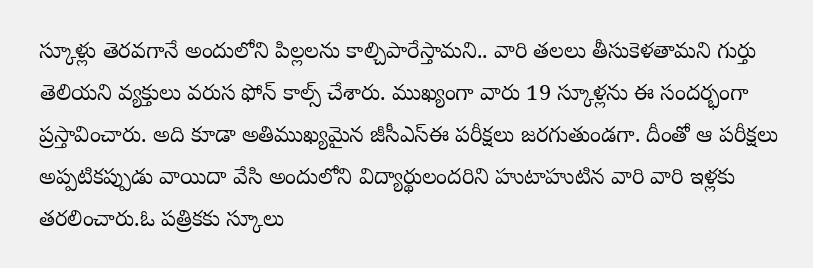స్కూళ్లు తెరవగానే అందులోని పిల్లలను కాల్చిపారేస్తామని.. వారి తలలు తీసుకెళతామని గుర్తు తెలియని వ్యక్తులు వరుస ఫోన్ కాల్స్ చేశారు. ముఖ్యంగా వారు 19 స్కూళ్లను ఈ సందర్భంగా ప్రస్తావించారు. అది కూడా అతిముఖ్యమైన జీసీఎస్ఈ పరీక్షలు జరగుతుండగా. దీంతో ఆ పరీక్షలు అప్పటికప్పుడు వాయిదా వేసి అందులోని విద్యార్థులందరిని హుటాహుటిన వారి వారి ఇళ్లకు తరలించారు.ఓ పత్రికకు స్కూలు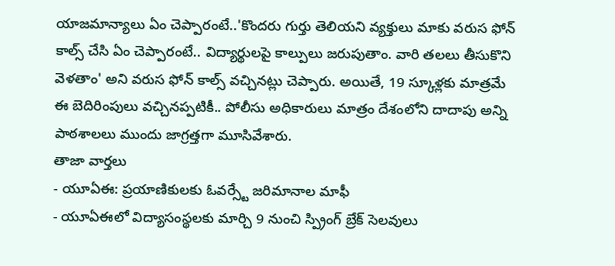యాజమాన్యాలు ఏం చెప్పారంటే..'కొందరు గుర్తు తెలియని వ్యక్తులు మాకు వరుస ఫోన్ కాల్స్ చేసి ఏం చెప్పారంటే.. విద్యార్థులపై కాల్పులు జరుపుతాం. వారి తలలు తీసుకొని వెళతాం' అని వరుస ఫోన్ కాల్స్ వచ్చినట్లు చెప్పారు. అయితే, 19 స్కూళ్లకు మాత్రమే ఈ బెదిరింపులు వచ్చినప్పటికీ.. పోలీసు అధికారులు మాత్రం దేశంలోని దాదాపు అన్ని పాఠశాలలు ముందు జాగ్రత్తగా మూసివేశారు.
తాజా వార్తలు
- యూఏఈ: ప్రయాణికులకు ఓవర్స్టే జరిమానాల మాఫీ
- యూఏఈలో విద్యాసంస్థలకు మార్చి 9 నుంచి స్ప్రింగ్ బ్రేక్ సెలవులు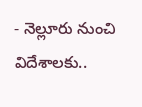- నెల్లూరు నుంచి విదేశాలకు..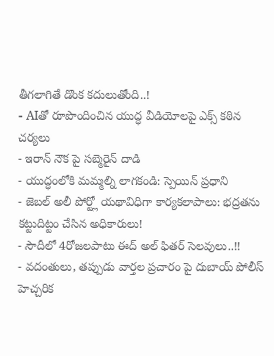తీగలాగితే డొంక కదులుతోంది..!
- AIతో రూపొందించిన యుద్ధ వీడియోలపై ఎక్స్ కఠిన చర్యలు
- ఇరాన్ నౌక పై సబ్మెరైన్ దాడి
- యుద్ధంలోకి మమ్మల్ని లాగకండి: స్పెయిన్ ప్రధాని
- జెబల్ అలీ పోర్ట్లో యథావిధిగా కార్యకలాపాలు: భద్రతను కట్టుదిట్టం చేసిన అధికారులు!
- సౌదీలో 4రోజలపాటు ఈద్ అల్ ఫితర్ సెలవులు..!!
- వదంతులు, తప్పుడు వార్తల ప్రచారం పై దుబాయ్ పోలీస్ హెచ్చరిక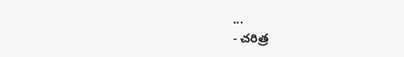...
- చరిత్ర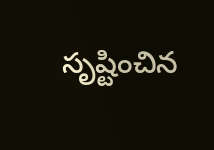సృష్టించిన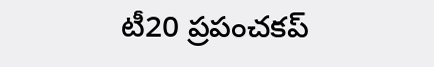టీ20 ప్రపంచకప్